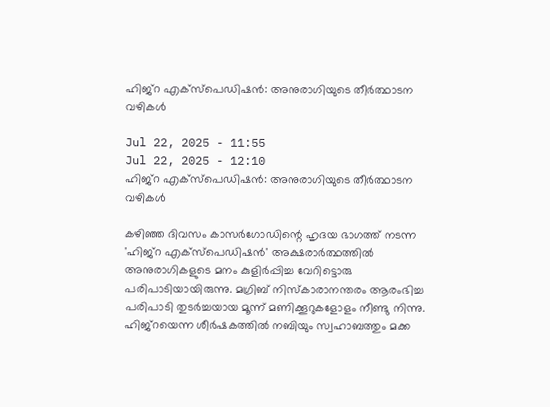ഹിജ്‌റ എക്‌സ്പെഡിഷന്‍: അനുരാഗിയുടെ തീര്‍ത്ഥാടന വഴികള്‍

Jul 22, 2025 - 11:55
Jul 22, 2025 - 12:10
ഹിജ്‌റ എക്‌സ്പെഡിഷന്‍: അനുരാഗിയുടെ തീര്‍ത്ഥാടന വഴികള്‍

കഴിഞ്ഞ ദിവസം കാസര്‍ഗോഡിന്റെ ഹൃദയ ഭാഗത്ത് നടന്ന
'ഹിജ്‌റ എക്‌സ്‌പെഡിഷന്‍' അക്ഷരാര്‍ത്ഥത്തില്‍ അനുരാഗികളുടെ മനം കുളിര്‍പ്പിച്ച വേറിട്ടൊരു പരിപാടിയായിരുന്നു. മഗ്രിബ് നിസ്‌കാരാനന്തരം ആരംഭിച്ച പരിപാടി തുടര്‍ച്ചയായ മൂന്ന് മണിക്കൂറുകളോളം നീണ്ടു നിന്നു. ഹിജ്‌റയെന്ന ശീര്‍ഷകത്തില്‍ നബിയും സ്വഹാബത്തും മക്ക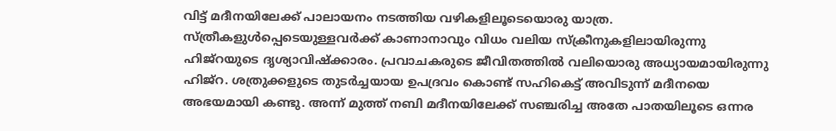വിട്ട് മദീനയിലേക്ക് പാലായനം നടത്തിയ വഴികളിലൂടെയൊരു യാത്ര. സ്ത്രീകളുള്‍പ്പെടെയുള്ളവര്‍ക്ക് കാണാനാവും വിധം വലിയ സ്‌ക്രീനുകളിലായിരുന്നു ഹിജ്‌റയുടെ ദൃശ്യാവിഷ്‌ക്കാരം. പ്രവാചകരുടെ ജീവിതത്തില്‍ വലിയൊരു അധ്യായമായിരുന്നു ഹിജ്‌റ. ശത്രുക്കളുടെ തുടര്‍ച്ചയായ ഉപദ്രവം കൊണ്ട് സഹികെട്ട് അവിടുന്ന് മദീനയെ അഭയമായി കണ്ടു. അന്ന് മുത്ത് നബി മദീനയിലേക്ക് സഞ്ചരിച്ച അതേ പാതയിലൂടെ ഒന്നര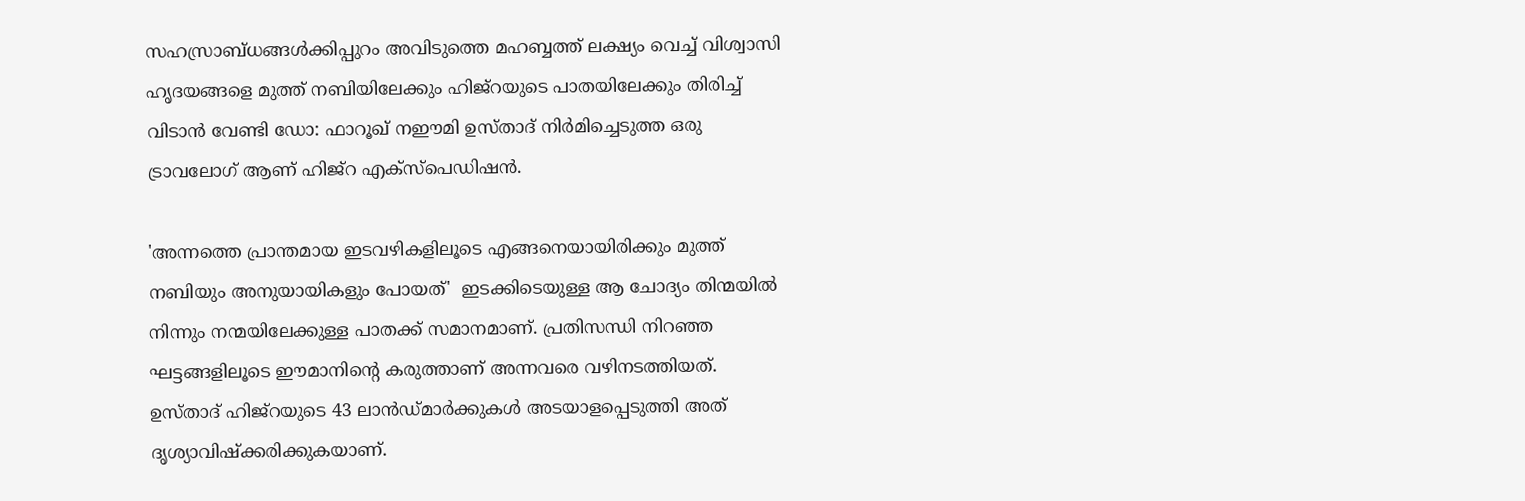സഹസ്രാബ്ധങ്ങള്‍ക്കിപ്പുറം അവിടുത്തെ മഹബ്ബത്ത് ലക്ഷ്യം വെച്ച് വിശ്വാസി ഹൃദയങ്ങളെ മുത്ത് നബിയിലേക്കും ഹിജ്‌റയുടെ പാതയിലേക്കും തിരിച്ച് വിടാന്‍ വേണ്ടി ഡോ: ഫാറൂഖ് നഈമി ഉസ്താദ് നിര്‍മിച്ചെടുത്ത ഒരു ട്രാവലോഗ് ആണ് ഹിജ്‌റ എക്‌സ്‌പെഡിഷന്‍.

'അന്നത്തെ പ്രാന്തമായ ഇടവഴികളിലൂടെ എങ്ങനെയായിരിക്കും മുത്ത് നബിയും അനുയായികളും പോയത്'  ഇടക്കിടെയുള്ള ആ ചോദ്യം തിന്മയില്‍ നിന്നും നന്മയിലേക്കുള്ള പാതക്ക് സമാനമാണ്. പ്രതിസന്ധി നിറഞ്ഞ ഘട്ടങ്ങളിലൂടെ ഈമാനിന്റെ കരുത്താണ് അന്നവരെ വഴിനടത്തിയത്.
ഉസ്താദ് ഹിജ്‌റയുടെ 43 ലാന്‍ഡ്മാര്‍ക്കുകള്‍ അടയാളപ്പെടുത്തി അത് ദൃശ്യാവിഷ്‌ക്കരിക്കുകയാണ്.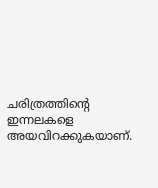ചരിത്രത്തിന്റെ ഇന്നലകളെ അയവിറക്കുകയാണ്.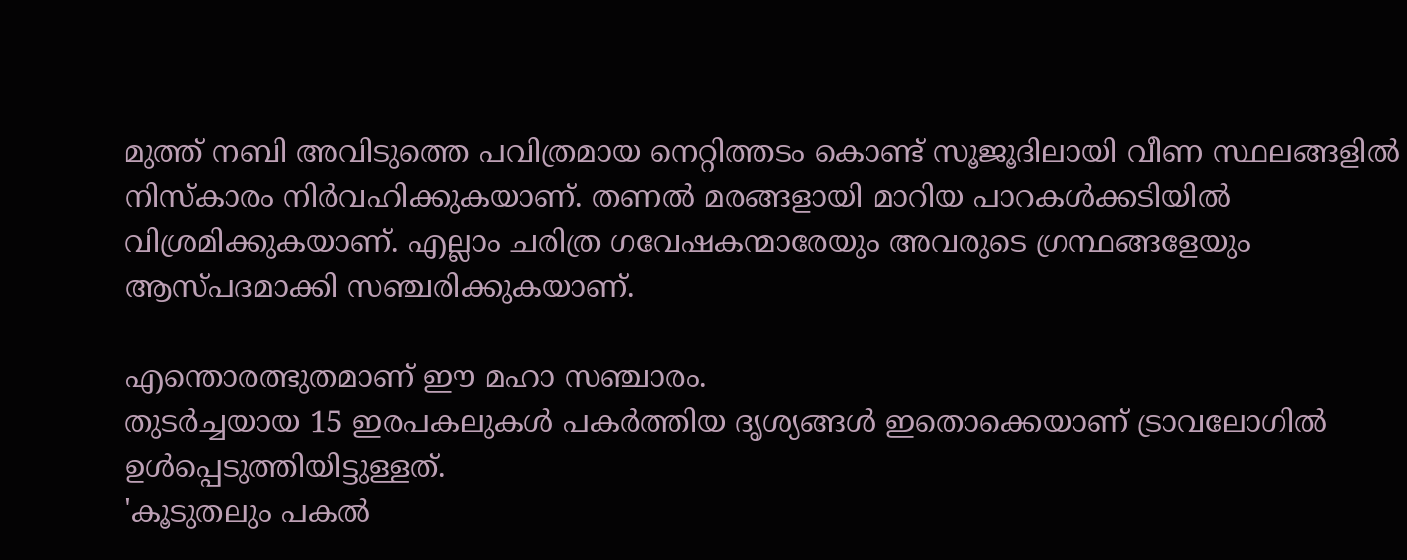മുത്ത് നബി അവിടുത്തെ പവിത്രമായ നെറ്റിത്തടം കൊണ്ട് സൂജൂദിലായി വീണ സ്ഥലങ്ങളില്‍ നിസ്‌കാരം നിര്‍വഹിക്കുകയാണ്. തണല്‍ മരങ്ങളായി മാറിയ പാറകള്‍ക്കടിയില്‍ വിശ്രമിക്കുകയാണ്. എല്ലാം ചരിത്ര ഗവേഷകന്മാരേയും അവരുടെ ഗ്രന്ഥങ്ങളേയും ആസ്പദമാക്കി സഞ്ചരിക്കുകയാണ്.

എന്തൊരത്ഭുതമാണ് ഈ മഹാ സഞ്ചാരം.
തുടര്‍ച്ചയായ 15 ഇരപകലുകള്‍ പകര്‍ത്തിയ ദൃശ്യങ്ങള്‍ ഇതൊക്കെയാണ് ട്രാവലോഗില്‍ ഉള്‍പ്പെടുത്തിയിട്ടുള്ളത്.
'കൂടുതലും പകല്‍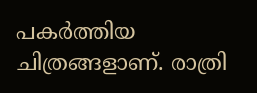പകര്‍ത്തിയ ചിത്രങ്ങളാണ്. രാത്രി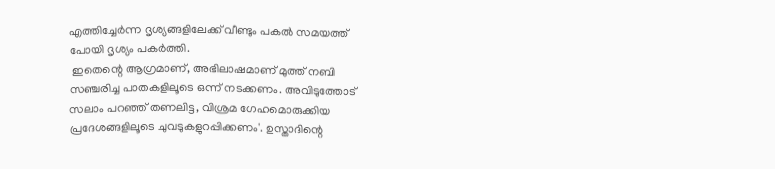എത്തിച്ചേര്‍ന്ന ദൃശ്യങ്ങളിലേക്ക് വീണ്ടും പകല്‍ സമയത്ത് പോയി ദൃശ്യം പകര്‍ത്തി.
 ഇതെന്റെ ആഗ്രമാണ്, അഭിലാഷമാണ് മുത്ത് നബി സഞ്ചരിച്ച പാതകളിലൂടെ ഒന്ന് നടക്കണം. അവിടുത്തോട് സലാം പറഞ്ഞ് തണലിട്ട, വിശ്രമ ഗേഹമൊരുക്കിയ പ്രദേശങ്ങളിലൂടെ ചുവടുകളുറപ്പിക്കണം'. ഉസ്താദിന്റെ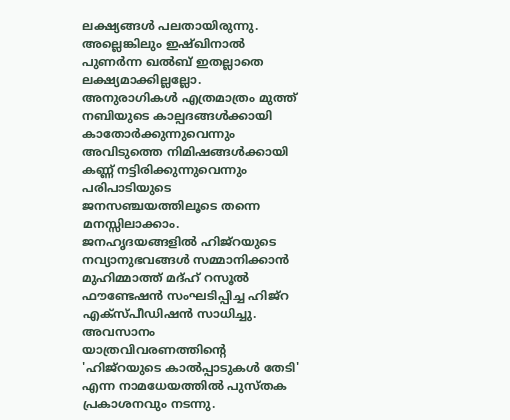ലക്ഷ്യങ്ങള്‍ പലതായിരുന്നു.
അല്ലെങ്കിലും ഇഷ്ഖിനാല്‍ പുണര്‍ന്ന ഖല്‍ബ് ഇതല്ലാതെ ലക്ഷ്യമാക്കില്ലല്ലോ.
അനുരാഗികള്‍ എത്രമാത്രം മുത്ത് നബിയുടെ കാല്പദങ്ങള്‍ക്കായി കാതോര്‍ക്കുന്നുവെന്നും അവിടുത്തെ നിമിഷങ്ങള്‍ക്കായി കണ്ണ് നട്ടിരിക്കുന്നുവെന്നും പരിപാടിയുടെ ജനസഞ്ചയത്തിലൂടെ തന്നെ മനസ്സിലാക്കാം.
ജനഹൃദയങ്ങളില്‍ ഹിജ്‌റയുടെ നവ്യാനുഭവങ്ങള്‍ സമ്മാനിക്കാന്‍ മുഹിമ്മാത്ത് മദ്ഹ് റസൂല്‍ ഫൗണ്ടേഷന്‍ സംഘടിപ്പിച്ച ഹിജ്‌റ എക്‌സ്പീഡിഷന്‍ സാധിച്ചു. അവസാനം യാത്രവിവരണത്തിന്റെ 'ഹിജ്‌റയുടെ കാല്‍പ്പാടുകള്‍ തേടി' എന്ന നാമധേയത്തില്‍ പുസ്തക പ്രകാശനവും നടന്നു.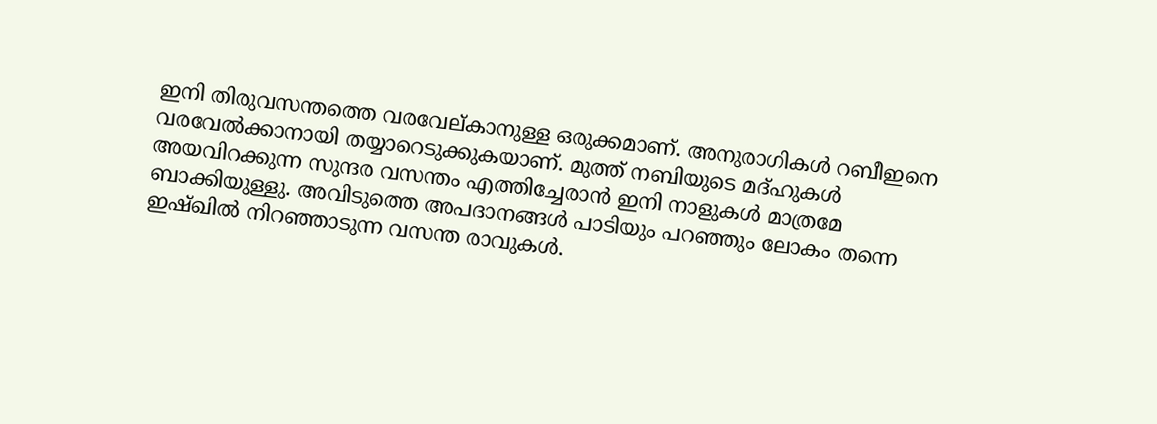ഇനി തിരുവസന്തത്തെ വരവേല്കാനുള്ള ഒരുക്കമാണ്. അനുരാഗികള്‍ റബീഇനെ വരവേല്‍ക്കാനായി തയ്യാറെടുക്കുകയാണ്. മുത്ത് നബിയുടെ മദ്ഹുകള്‍  അയവിറക്കുന്ന സുന്ദര വസന്തം എത്തിച്ചേരാന്‍ ഇനി നാളുകള്‍ മാത്രമേ ബാക്കിയുള്ളു. അവിടുത്തെ അപദാനങ്ങള്‍ പാടിയും പറഞ്ഞും ലോകം തന്നെ ഇഷ്ഖില്‍ നിറഞ്ഞാടുന്ന വസന്ത രാവുകള്‍.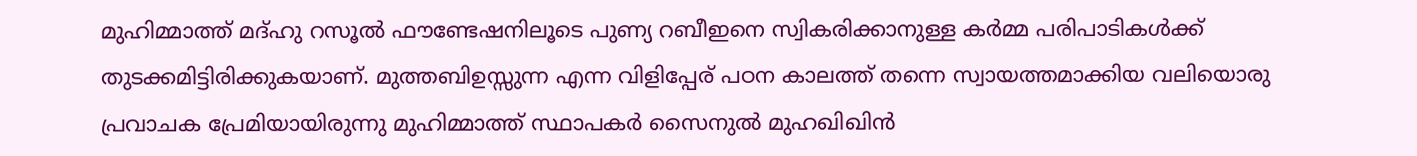മുഹിമ്മാത്ത് മദ്ഹു റസൂല്‍ ഫൗണ്ടേഷനിലൂടെ പുണ്യ റബീഇനെ സ്വികരിക്കാനുള്ള കര്‍മ്മ പരിപാടികള്‍ക്ക് തുടക്കമിട്ടിരിക്കുകയാണ്. മുത്തബിഉസ്സുന്ന എന്ന വിളിപ്പേര് പഠന കാലത്ത് തന്നെ സ്വായത്തമാക്കിയ വലിയൊരു പ്രവാചക പ്രേമിയായിരുന്നു മുഹിമ്മാത്ത് സ്ഥാപകര്‍ സൈനുല്‍ മുഹഖിഖിന്‍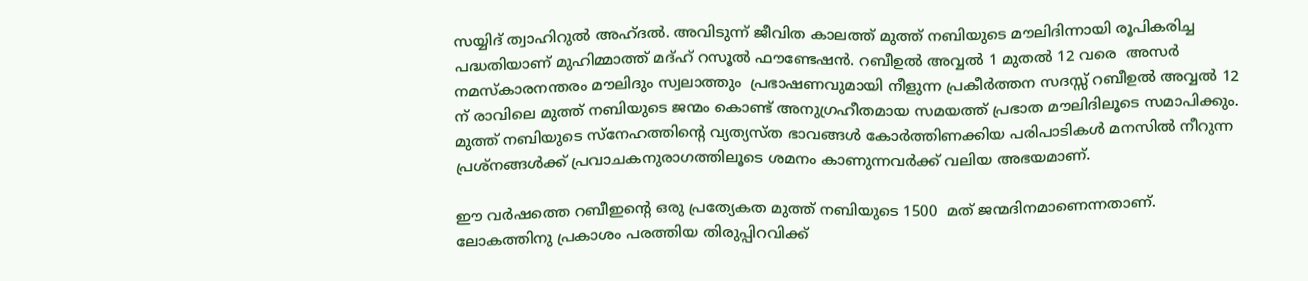സയ്യിദ് ത്വാഹിറുല്‍ അഹ്ദല്‍. അവിടുന്ന് ജീവിത കാലത്ത് മുത്ത് നബിയുടെ മൗലിദിന്നായി രൂപികരിച്ച പദ്ധതിയാണ് മുഹിമ്മാത്ത് മദ്ഹ് റസൂല്‍ ഫൗണ്ടേഷന്‍. റബീഉല്‍ അവ്വല്‍ 1 മുതല്‍ 12 വരെ  അസര്‍ നമസ്‌കാരനന്തരം മൗലിദും സ്വലാത്തും  പ്രഭാഷണവുമായി നീളുന്ന പ്രകീര്‍ത്തന സദസ്സ് റബീഉല്‍ അവ്വല്‍ 12 ന് രാവിലെ മുത്ത് നബിയുടെ ജന്മം കൊണ്ട് അനുഗ്രഹീതമായ സമയത്ത് പ്രഭാത മൗലിദിലൂടെ സമാപിക്കും. മുത്ത് നബിയുടെ സ്‌നേഹത്തിന്റെ വ്യത്യസ്ത ഭാവങ്ങള്‍ കോര്‍ത്തിണക്കിയ പരിപാടികള്‍ മനസില്‍ നീറുന്ന പ്രശ്‌നങ്ങള്‍ക്ക് പ്രവാചകനുരാഗത്തിലൂടെ ശമനം കാണുന്നവര്‍ക്ക് വലിയ അഭയമാണ്.

ഈ വര്‍ഷത്തെ റബീഇന്റെ ഒരു പ്രത്യേകത മുത്ത് നബിയുടെ 1500  മത് ജന്മദിനമാണെന്നതാണ്. ലോകത്തിനു പ്രകാശം പരത്തിയ തിരുപ്പിറവിക്ക്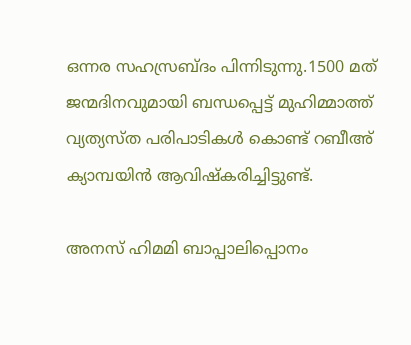ഒന്നര സഹസ്രബ്ദം പിന്നിടുന്നു.1500 മത് ജന്മദിനവുമായി ബന്ധപ്പെട്ട് മുഹിമ്മാത്ത് വ്യത്യസ്ത പരിപാടികള്‍ കൊണ്ട് റബീഅ് ക്യാമ്പയിന്‍ ആവിഷ്‌കരിച്ചിട്ടുണ്ട്.

അനസ് ഹിമമി ബാപ്പാലിപ്പൊനം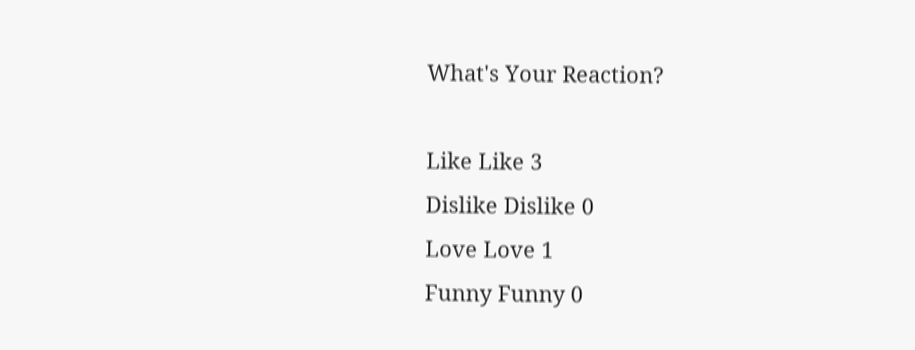What's Your Reaction?

Like Like 3
Dislike Dislike 0
Love Love 1
Funny Funny 0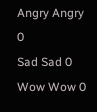Angry Angry 0
Sad Sad 0
Wow Wow 0